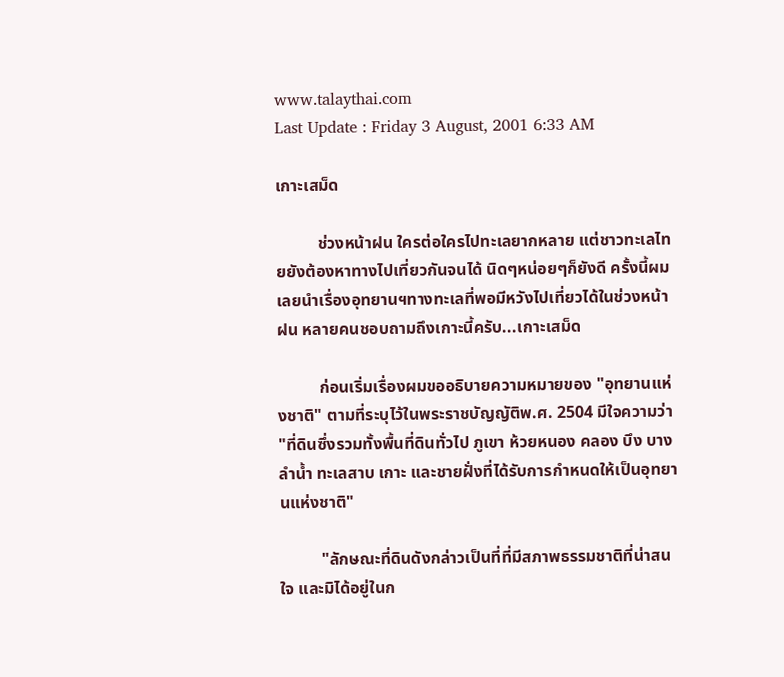www.talaythai.com
Last Update : Friday 3 August, 2001 6:33 AM

เกาะเสม็ด

          ช่วงหน้าฝน ใครต่อใครไปทะเลยากหลาย แต่ชาวทะเลไทยยังต้องหาทางไปเที่ยวกันจนได้ นิดๆหน่อยๆก็ยังดี ครั้งนี้ผมเลยนำเรื่องอุทยานฯทางทะเลที่พอมีหวังไปเที่ยวได้ในช่วงหน้าฝน หลายคนชอบถามถึงเกาะนี้ครับ...เกาะเสม็ด

          ก่อนเริ่มเรื่องผมขออธิบายความหมายของ "อุทยานแห่งชาติ" ตามที่ระบุไว้ในพระราชบัญญัติพ.ศ. 2504 มีใจความว่า "ที่ดินซึ่งรวมทั้งพื้นที่ดินทั่วไป ภูเขา ห้วยหนอง คลอง บึง บาง ลำน้ำ ทะเลสาบ เกาะ และชายฝั่งที่ได้รับการกำหนดให้เป็นอุทยานแห่งชาติ"

          "ลักษณะที่ดินดังกล่าวเป็นที่ที่มีสภาพธรรมชาติที่น่าสนใจ และมิได้อยู่ในก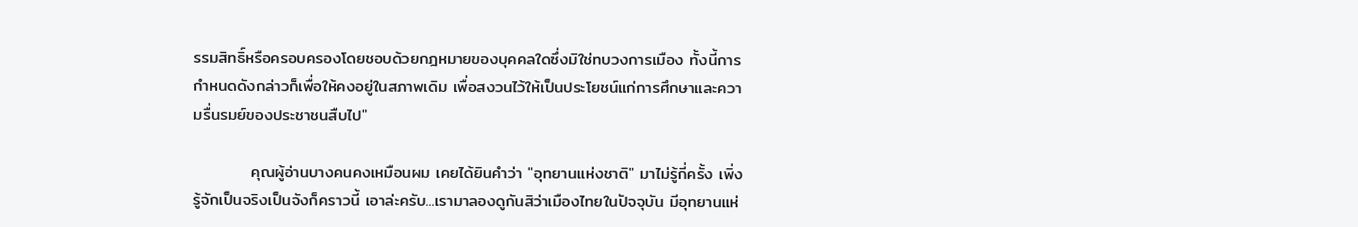รรมสิทธิ์หรือครอบครองโดยชอบด้วยกฎหมายของบุคคลใดซึ่งมิใช่ทบวงการเมือง ทั้งนี้การกำหนดดังกล่าวก็เพื่อให้คงอยู่ในสภาพเดิม เพื่อสงวนไว้ให้เป็นประโยชน์แก่การศึกษาและความรื่นรมย์ของประชาชนสืบไป"

          คุณผู้อ่านบางคนคงเหมือนผม เคยได้ยินคำว่า "อุทยานแห่งชาติ" มาไม่รู้กี่ครั้ง เพิ่งรู้จักเป็นจริงเป็นจังก็คราวนี้ เอาล่ะครับ...เรามาลองดูกันสิว่าเมืองไทยในปัจจุบัน มีอุทยานแห่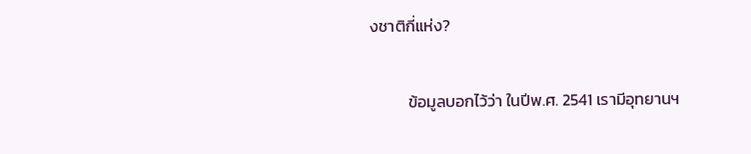งชาติกี่แห่ง?

          ข้อมูลบอกไว้ว่า ในปีพ.ศ. 2541 เรามีอุทยานฯ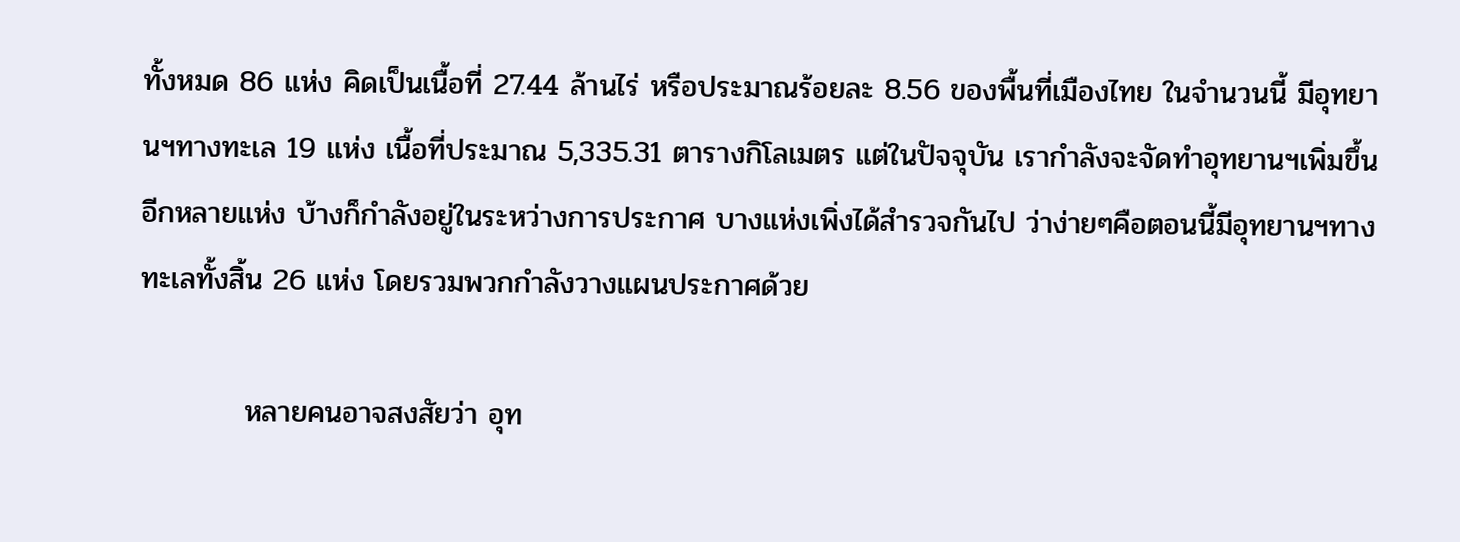ทั้งหมด 86 แห่ง คิดเป็นเนื้อที่ 27.44 ล้านไร่ หรือประมาณร้อยละ 8.56 ของพื้นที่เมืองไทย ในจำนวนนี้ มีอุทยานฯทางทะเล 19 แห่ง เนื้อที่ประมาณ 5,335.31 ตารางกิโลเมตร แต่ในปัจจุบัน เรากำลังจะจัดทำอุทยานฯเพิ่มขึ้นอีกหลายแห่ง บ้างก็กำลังอยู่ในระหว่างการประกาศ บางแห่งเพิ่งได้สำรวจกันไป ว่าง่ายๆคือตอนนี้มีอุทยานฯทางทะเลทั้งสิ้น 26 แห่ง โดยรวมพวกกำลังวางแผนประกาศด้วย

          หลายคนอาจสงสัยว่า อุท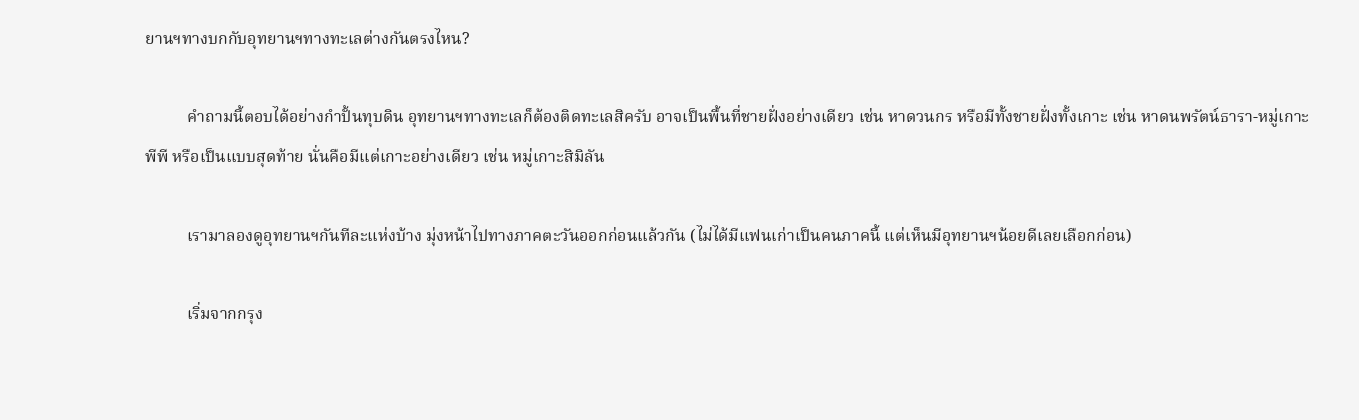ยานฯทางบกกับอุทยานฯทางทะเลต่างกันตรงไหน?

          คำถามนี้ตอบได้อย่างกำปั้นทุบดิน อุทยานฯทางทะเลก็ต้องติดทะเลสิครับ อาจเป็นพื้นที่ชายฝั่งอย่างเดียว เช่น หาดวนกร หรือมีทั้งชายฝั่งทั้งเกาะ เช่น หาดนพรัตน์ธารา-หมู่เกาะพีพี หรือเป็นแบบสุดท้าย นั่นคือมีแต่เกาะอย่างเดียว เช่น หมู่เกาะสิมิลัน

          เรามาลองดูอุทยานฯกันทีละแห่งบ้าง มุ่งหน้าไปทางภาคตะวันออกก่อนแล้วกัน (ไม่ได้มีแฟนเก่าเป็นคนภาคนี้ แต่เห็นมีอุทยานฯน้อยดีเลยเลือกก่อน)

          เริ่มจากกรุง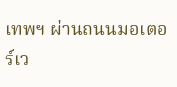เทพฯ ผ่านถนนมอเตอร์เว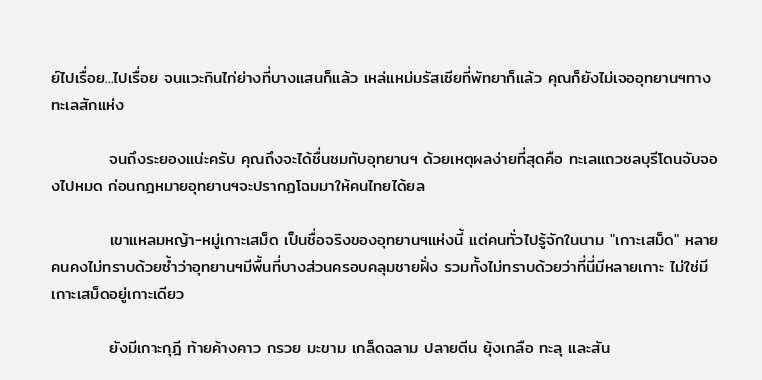ย์ไปเรื่อย...ไปเรื่อย จนแวะกินไก่ย่างที่บางแสนก็แล้ว เหล่แหม่มรัสเซียที่พัทยาก็แล้ว คุณก็ยังไม่เจออุทยานฯทางทะเลสักแห่ง

          จนถึงระยองแน่ะครับ คุณถึงจะได้ชื่นชมกับอุทยานฯ ด้วยเหตุผลง่ายที่สุดคือ ทะเลแถวชลบุรีโดนจับจองไปหมด ก่อนกฎหมายอุทยานฯจะปรากฏโฉมมาให้คนไทยได้ยล

          เขาแหลมหญ้า-หมู่เกาะเสม็ด เป็นชื่อจริงของอุทยานฯแห่งนี้ แต่คนทั่วไปรู้จักในนาม "เกาะเสม็ด" หลายคนคงไม่ทราบด้วยซ้ำว่าอุทยานฯมีพื้นที่บางส่วนครอบคลุมชายฝั่ง รวมทั้งไม่ทราบด้วยว่าที่นี่มีหลายเกาะ ไม่ใช่มีเกาะเสม็ดอยู่เกาะเดียว

          ยังมีเกาะกุฎี ท้ายค้างคาว กรวย มะขาม เกล็ดฉลาม ปลายตีน ยุ้งเกลือ ทะลุ และสัน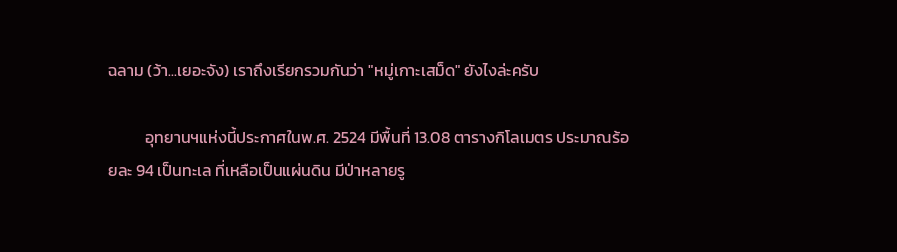ฉลาม (ว้า...เยอะจัง) เราถึงเรียกรวมกันว่า "หมู่เกาะเสม็ด" ยังไงล่ะครับ

          อุทยานฯแห่งนี้ประกาศในพ.ศ. 2524 มีพื้นที่ 13.08 ตารางกิโลเมตร ประมาณร้อยละ 94 เป็นทะเล ที่เหลือเป็นแผ่นดิน มีป่าหลายรู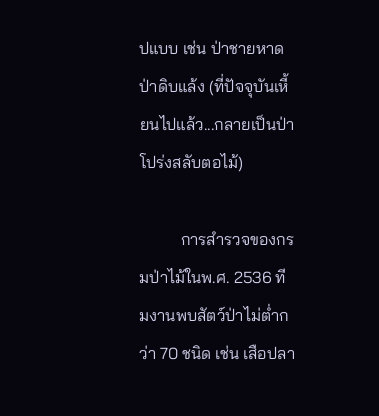ปแบบ เช่น ป่าชายหาด ป่าดิบแล้ง (ที่ปัจจุบันเหี้ยนไปแล้ว...กลายเป็นป่าโปร่งสลับตอไม้)

          การสำรวจของกรมป่าไม้ในพ.ศ. 2536 ทีมงานพบสัตว์ป่าไม่ต่ำกว่า 70 ชนิด เช่น เสือปลา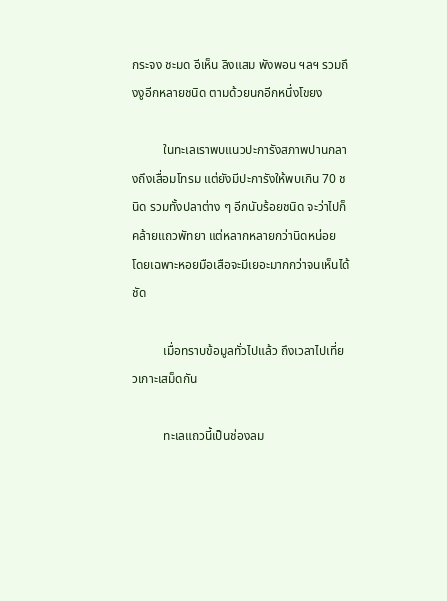กระจง ชะมด อีเห็น ลิงแสม พังพอน ฯลฯ รวมถึงงูอีกหลายชนิด ตามด้วยนกอีกหนึ่งโขยง

          ในทะเลเราพบแนวปะการังสภาพปานกลางถึงเสื่อมโทรม แต่ยังมีปะการังให้พบเกิน 70 ชนิด รวมทั้งปลาต่าง ๆ อีกนับร้อยชนิด จะว่าไปก็คล้ายแถวพัทยา แต่หลากหลายกว่านิดหน่อย โดยเฉพาะหอยมือเสือจะมีเยอะมากกว่าจนเห็นได้ชัด

          เมื่อทราบข้อมูลทั่วไปแล้ว ถึงเวลาไปเที่ยวเกาะเสม็ดกัน

          ทะเลแถวนี้เป็นช่องลม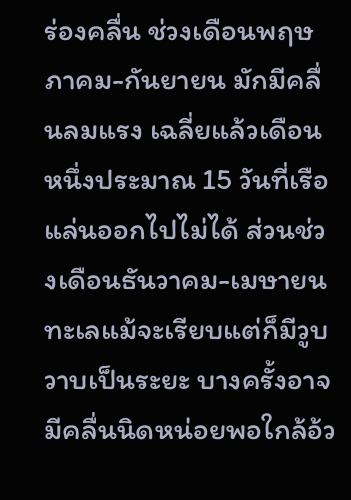ร่องคลื่น ช่วงเดือนพฤษภาคม-กันยายน มักมีคลื่นลมแรง เฉลี่ยแล้วเดือนหนึ่งประมาณ 15 วันที่เรือแล่นออกไปไม่ได้ ส่วนช่วงเดือนธันวาคม-เมษายน ทะเลแม้จะเรียบแต่ก็มีวูบวาบเป็นระยะ บางครั้งอาจมีคลื่นนิดหน่อยพอใกล้อ้ว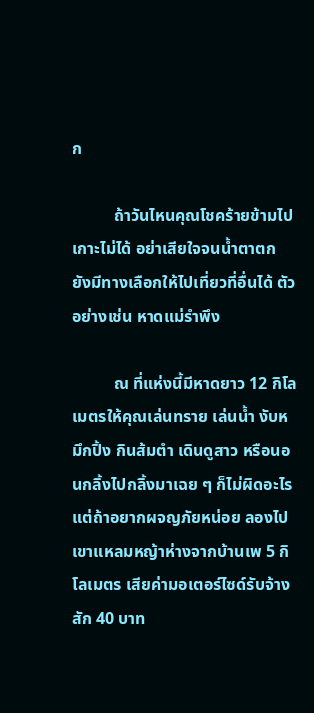ก

          ถ้าวันไหนคุณโชคร้ายข้ามไปเกาะไม่ได้ อย่าเสียใจจนน้ำตาตก ยังมีทางเลือกให้ไปเที่ยวที่อื่นได้ ตัวอย่างเช่น หาดแม่รำพึง

          ณ ที่แห่งนี้มีหาดยาว 12 กิโลเมตรให้คุณเล่นทราย เล่นน้ำ งับหมึกปิ้ง กินส้มตำ เดินดูสาว หรือนอนกลิ้งไปกลิ้งมาเฉย ๆ ก็ไม่ผิดอะไร แต่ถ้าอยากผจญภัยหน่อย ลองไปเขาแหลมหญ้าห่างจากบ้านเพ 5 กิโลเมตร เสียค่ามอเตอร์ไซด์รับจ้างสัก 40 บาท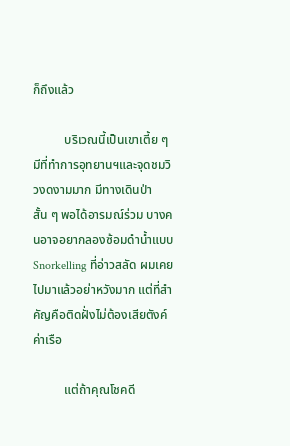ก็ถึงแล้ว

          บริเวณนี้เป็นเขาเตี้ย ๆ มีที่ทำการอุทยานฯและจุดชมวิวงดงามมาก มีทางเดินป่าสั้น ๆ พอได้อารมณ์ร่วม บางคนอาจอยากลองซ้อมดำน้ำแบบ Snorkelling ที่อ่าวสลัด ผมเคยไปมาแล้วอย่าหวังมาก แต่ที่สำคัญคือติดฝั่งไม่ต้องเสียตังค์ค่าเรือ

          แต่ถ้าคุณโชคดี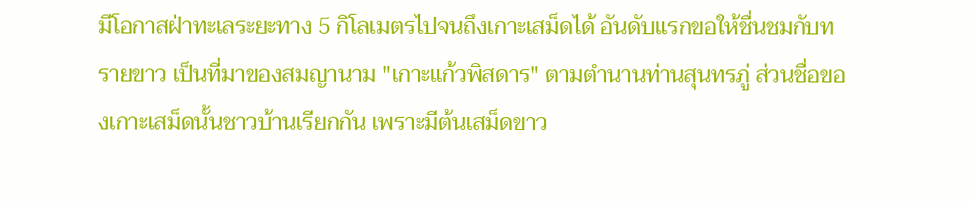มีโอกาสฝ่าทะเลระยะทาง 5 กิโลเมตรไปจนถึงเกาะเสม็ดได้ อันดับแรกขอให้ชื่นชมกับทรายขาว เป็นที่มาของสมญานาม "เกาะแก้วพิสดาร" ตามตำนานท่านสุนทรภู่ ส่วนชื่อของเกาะเสม็ดนั้นชาวบ้านเรียกกัน เพราะมีต้นเสม็ดขาว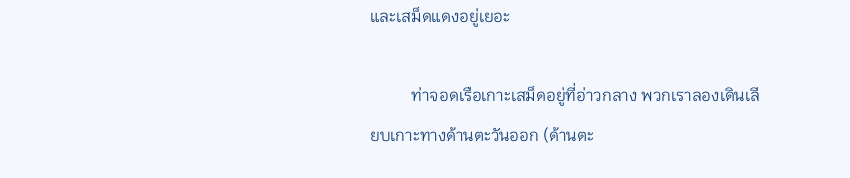และเสม็ดแดงอยู่เยอะ

          ท่าจอดเรือเกาะเสม็ดอยู่ที่อ่าวกลาง พวกเราลองเดินเลียบเกาะทางด้านตะวันออก (ด้านตะ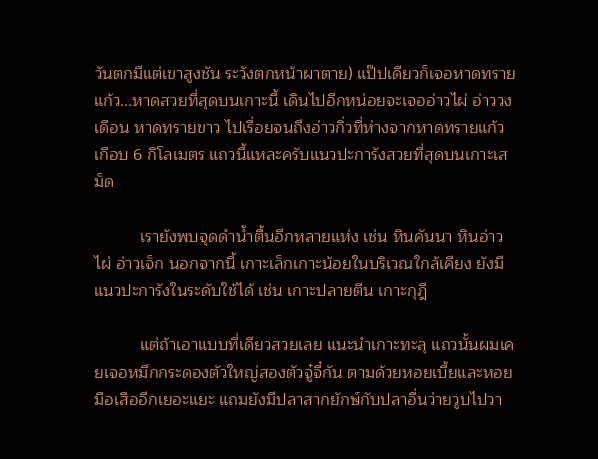วันตกมีแต่เขาสูงชัน ระวังตกหน้าผาตาย) แป๊ปเดียวก็เจอหาดทรายแก้ว...หาดสวยที่สุดบนเกาะนี้ เดินไปอีกหน่อยจะเจออ่าวไผ่ อ่าววงเดือน หาดทรายขาว ไปเรื่อยจนถึงอ่าวกิ่วที่ห่างจากหาดทรายแก้วเกือบ 6 กิโลเมตร แถวนี้แหละครับแนวปะการังสวยที่สุดบนเกาะเสม็ด

          เรายังพบจุดดำน้ำตื้นอีกหลายแห่ง เช่น หินคันนา หินอ่าวไผ่ อ่าวเจ็ก นอกจากนี้ เกาะเล็กเกาะน้อยในบริเวณใกล้เคียง ยังมีแนวปะการังในระดับใช้ได้ เช่น เกาะปลายตีน เกาะกุฎี

          แต่ถ้าเอาแบบที่เดียวสวยเลย แนะนำเกาะทะลุ แถวนั้นผมเคยเจอหมึกกระดองตัวใหญ่สองตัวจู๋จี๋กัน ตามด้วยหอยเบี้ยและหอยมือเสืออีกเยอะแยะ แถมยังมีปลาสากยักษ์กับปลาอื่นว่ายวูบไปวา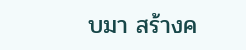บมา สร้างค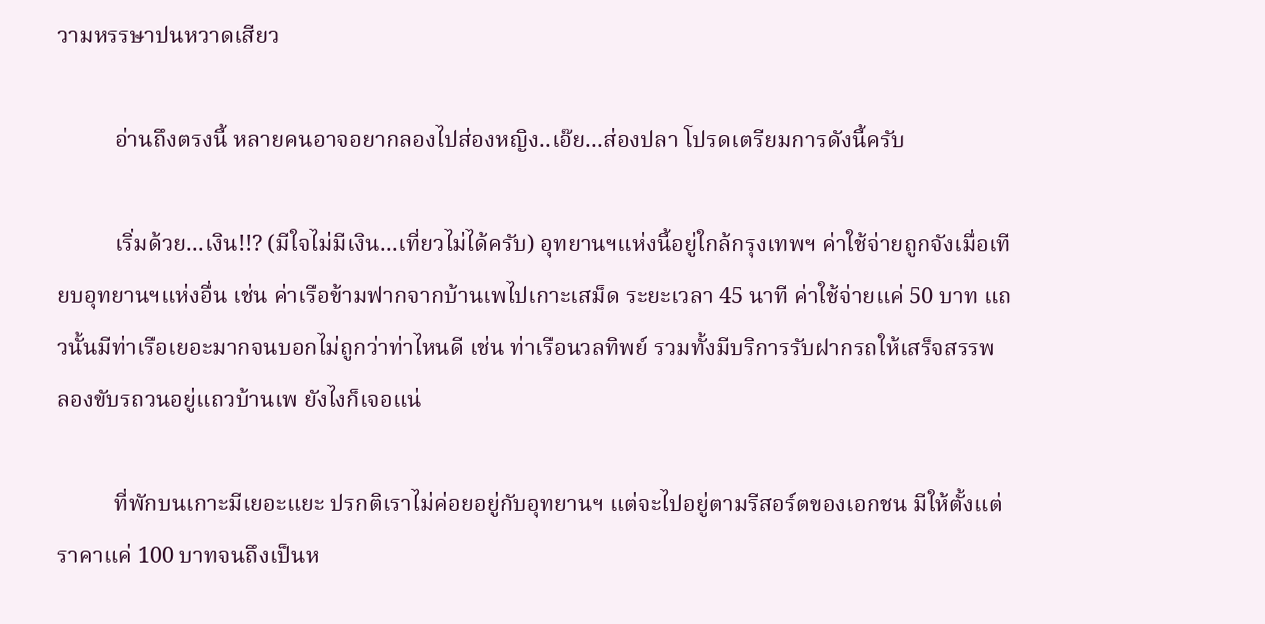วามหรรษาปนหวาดเสียว

          อ่านถึงตรงนี้ หลายคนอาจอยากลองไปส่องหญิง..เอ๊ย...ส่องปลา โปรดเตรียมการดังนี้ครับ

          เริ่มด้วย...เงิน!!? (มีใจไม่มีเงิน...เที่ยวไม่ได้ครับ) อุทยานฯแห่งนี้อยู่ใกล้กรุงเทพฯ ค่าใช้จ่ายถูกจังเมื่อเทียบอุทยานฯแห่งอื่น เช่น ค่าเรือข้ามฟากจากบ้านเพไปเกาะเสม็ด ระยะเวลา 45 นาที ค่าใช้จ่ายแค่ 50 บาท แถวนั้นมีท่าเรือเยอะมากจนบอกไม่ถูกว่าท่าไหนดี เช่น ท่าเรือนวลทิพย์ รวมทั้งมีบริการรับฝากรถให้เสร็จสรรพ ลองขับรถวนอยู่แถวบ้านเพ ยังไงก็เจอแน่

          ที่พักบนเกาะมีเยอะแยะ ปรกติเราไม่ค่อยอยู่กับอุทยานฯ แต่จะไปอยู่ตามรีสอร์ตของเอกชน มีให้ตั้งแต่ราคาแค่ 100 บาทจนถึงเป็นห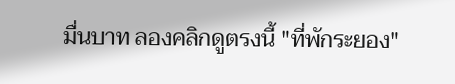มื่นบาท ลองคลิกดูตรงนี้ "ที่พักระยอง"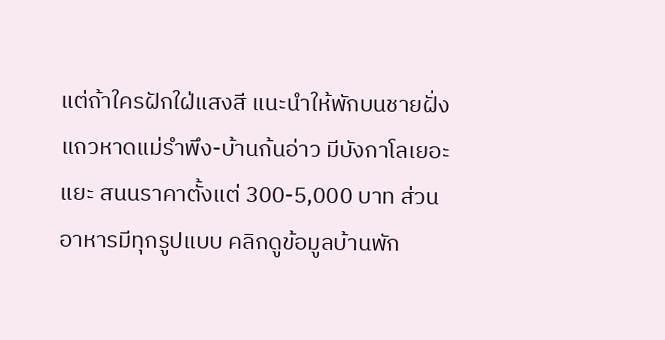แต่ถ้าใครฝักใฝ่แสงสี แนะนำให้พักบนชายฝั่ง แถวหาดแม่รำพึง-บ้านก้นอ่าว มีบังกาโลเยอะแยะ สนนราคาตั้งแต่ 300-5,000 บาท ส่วนอาหารมีทุกรูปแบบ คลิกดูข้อมูลบ้านพัก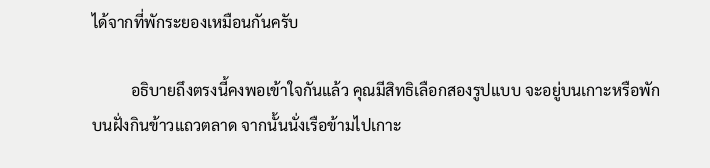ได้จากที่พักระยองเหมือนกันครับ

          อธิบายถึงตรงนี้คงพอเข้าใจกันแล้ว คุณมีสิทธิเลือกสองรูปแบบ จะอยู่บนเกาะหรือพักบนฝั่งกินข้าวแถวตลาด จากนั้นนั่งเรือข้ามไปเกาะ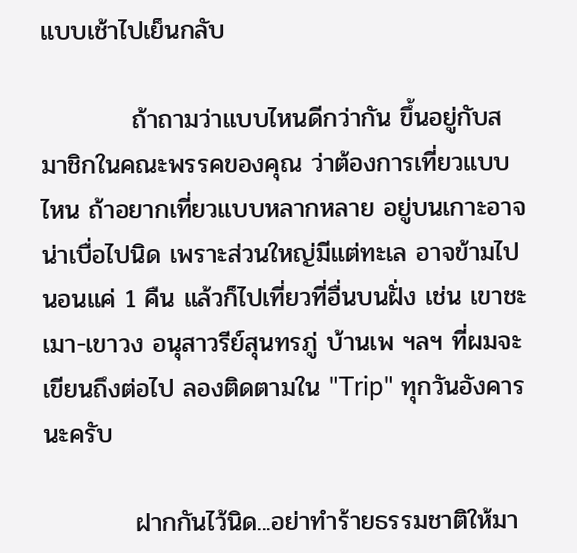แบบเช้าไปเย็นกลับ

          ถ้าถามว่าแบบไหนดีกว่ากัน ขึ้นอยู่กับสมาชิกในคณะพรรคของคุณ ว่าต้องการเที่ยวแบบไหน ถ้าอยากเที่ยวแบบหลากหลาย อยู่บนเกาะอาจน่าเบื่อไปนิด เพราะส่วนใหญ่มีแต่ทะเล อาจข้ามไปนอนแค่ 1 คืน แล้วก็ไปเที่ยวที่อื่นบนฝั่ง เช่น เขาชะเมา-เขาวง อนุสาวรีย์สุนทรภู่ บ้านเพ ฯลฯ ที่ผมจะเขียนถึงต่อไป ลองติดตามใน "Trip" ทุกวันอังคารนะครับ

          ฝากกันไว้นิด...อย่าทำร้ายธรรมชาติให้มา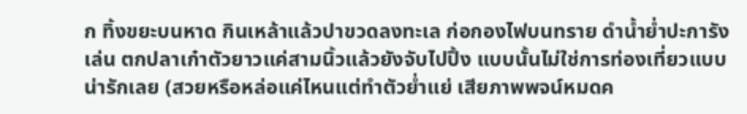ก ทิ้งขยะบนหาด กินเหล้าแล้วปาขวดลงทะเล ก่อกองไฟบนทราย ดำน้ำย่ำปะการังเล่น ตกปลาเก๋าตัวยาวแค่สามนิ้วแล้วยังจับไปปิ้ง แบบนั้นไม่ใช่การท่องเที่ยวแบบน่ารักเลย (สวยหรือหล่อแค่ไหนแต่ทำตัวย่ำแย่ เสียภาพพจน์หมดค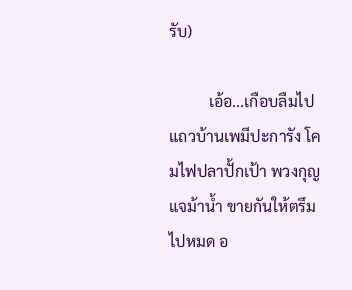รับ)

          เอ้อ...เกือบลืมไป แถวบ้านเพมีปะการัง โคมไฟปลาปั้กเป้า พวงกุญแจม้าน้ำ ขายกันให้ตรึมไปหมด อ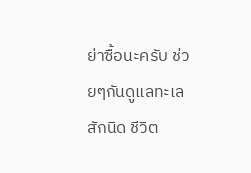ย่าซื้อนะครับ ช่วยๆกันดูแลทะเลสักนิด ชีวิต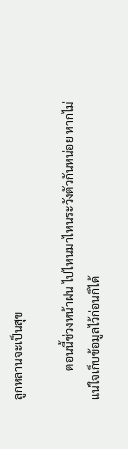ลูกหลานจะเป็นสุข

          ตอนนี้ช่วงหน้าฝน ไปไหนมาไหนระวังตัวกันหน่อย หากไม่แน่ใจเก็บข้อมูลไว้ก่อนก็ได้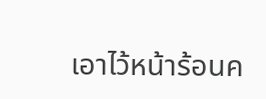เอาไว้หน้าร้อนค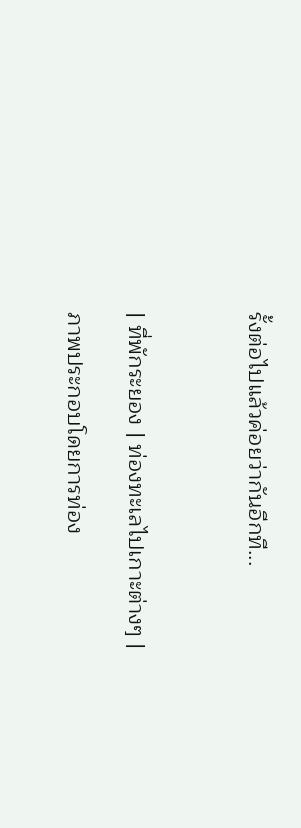รั้งต่อไปแล้วค่อยว่ากันอีกที...



| ที่พักระยอง | ท่องทะเลไปเกาะต่างๆ |

ภาพประกอบโดยการท่อง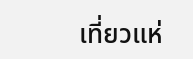เที่ยวแห่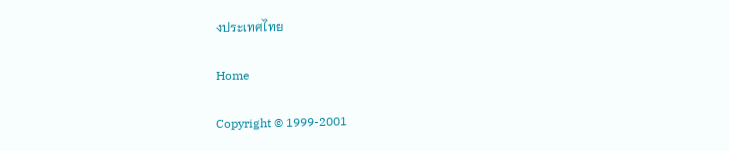งประเทศไทย

Home

Copyright © 1999-2001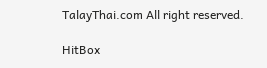TalayThai.com All right reserved.

HitBox